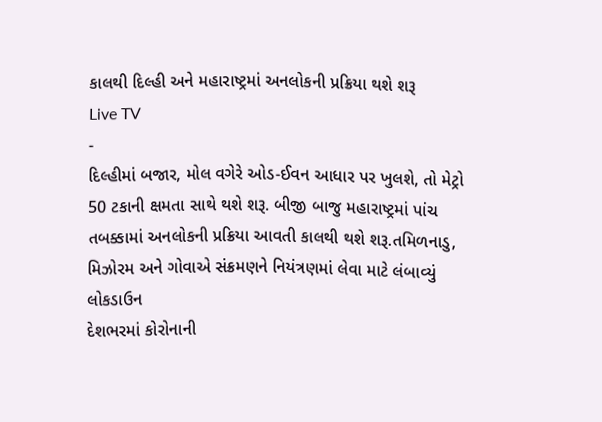કાલથી દિલ્હી અને મહારાષ્ટ્રમાં અનલોકની પ્રક્રિયા થશે શરૂ
Live TV
-
દિલ્હીમાં બજાર, મોલ વગેરે ઓડ-ઈવન આધાર પર ખુલશે, તો મેટ્રો 50 ટકાની ક્ષમતા સાથે થશે શરૂ. બીજી બાજુ મહારાષ્ટ્રમાં પાંચ તબક્કામાં અનલોકની પ્રક્રિયા આવતી કાલથી થશે શરૂ.તમિળનાડુ, મિઝોરમ અને ગોવાએ સંક્રમણને નિયંત્રણમાં લેવા માટે લંબાવ્યું લોકડાઉન
દેશભરમાં કોરોનાની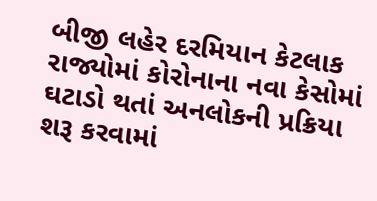બીજી લહેર દરમિયાન કેટલાક રાજ્યોમાં કોરોનાના નવા કેસોમાં ઘટાડો થતાં અનલોકની પ્રક્રિયા શરૂ કરવામાં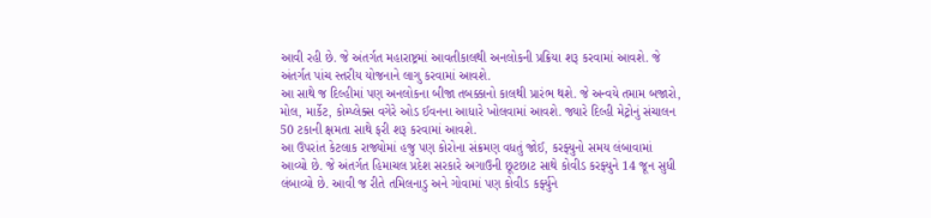આવી રહી છે. જે અંતર્ગત મહારાષ્ટ્રમાં આવતીકાલથી અનલોકની પ્રક્રિયા શરૂ કરવામાં આવશે. જે અંતર્ગત પાંચ સ્તરીય યોજનાને લાગુ કરવામાં આવશે.
આ સાથે જ દિલ્હીમાં પણ અનલોકના બીજા તબક્કાનો કાલથી પ્રારંભ થશે. જે અન્વયે તમામ બજારો, મોલ, માર્કેટ, કોમ્પ્લેક્સ વગેરે ઓડ ઈવનના આધારે ખોલવામાં આવશે. જ્યારે દિલ્હી મેટ્રોનું સંચાલન 50 ટકાની ક્ષમતા સાથે ફરી શરૂ કરવામાં આવશે.
આ ઉપરાંત કેટલાક રાજ્યોમાં હજુ પણ કોરોના સંક્રમણ વધતું જોઈ, કરફ્યુનો સમય લંબાવામાં આવ્યો છે. જે અંતર્ગત હિમાચલ પ્રદેશ સરકારે અગાઉની છૂટછાટ સાથે કોવીડ કરફ્યુને 14 જૂન સુધી લંબાવ્યો છે. આવી જ રીતે તમિલનાડુ અને ગોવામાં પણ કોવીડ કર્ફ્યુને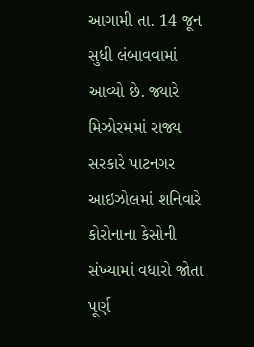આગામી તા. 14 જૂન સુધી લંબાવવામાં આવ્યો છે. જ્યારે મિઝોરમમાં રાજ્ય સરકારે પાટનગર આઇઝોલમાં શનિવારે કોરોનાના કેસોની સંખ્યામાં વધારો જોતા પૂર્ણ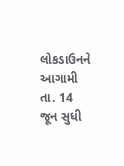લોકડાઉનને આગામી તા. 14 જૂન સુધી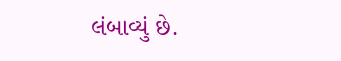લંબાવ્યું છે.